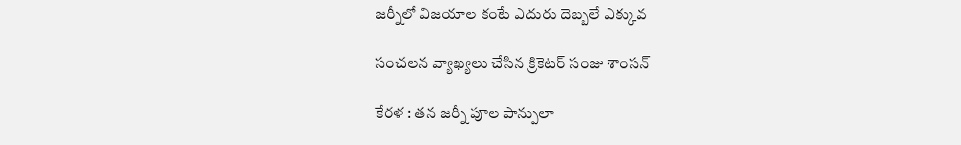జ‌ర్నీలో విజ‌యాల కంటే ఎదురు దెబ్బ‌లే ఎక్కువ‌

సంచ‌ల‌న వ్యాఖ్య‌లు చేసిన క్రికెట‌ర్ సంజు శాంస‌న్

కేర‌ళ : తన జ‌ర్నీ పూల పాన్పులా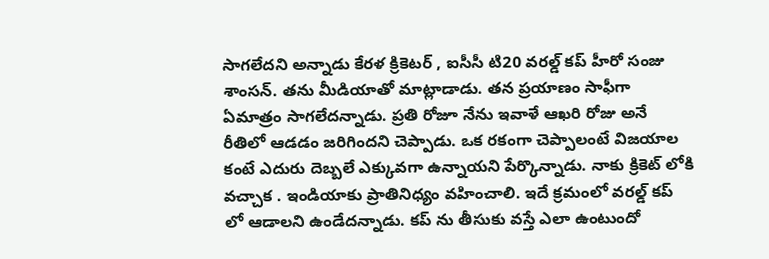సాగ‌లేద‌ని అన్నాడు కేర‌ళ క్రికెట‌ర్ , ఐసీసీ టి20 వ‌ర‌ల్డ్ క‌ప్ హీరో సంజు శాంస‌న్. త‌ను మీడియాతో మాట్లాడాడు. త‌న ప్ర‌యాణం సాఫీగా ఏమాత్రం సాగ‌లేద‌న్నాడు. ప్ర‌తి రోజూ నేను ఇవాళే ఆఖ‌రి రోజు అనే రీతిలో ఆడ‌డం జ‌రిగింద‌ని చెప్పాడు. ఒక ర‌కంగా చెప్పాలంటే విజ‌యాల కంటే ఎదురు దెబ్బ‌లే ఎక్కువ‌గా ఉన్నాయ‌ని పేర్కొన్నాడు. నాకు క్రికెట్ లోకి వ‌చ్చాక . ఇండియాకు ప్రాతినిధ్యం వ‌హించాలి. ఇదే క్ర‌మంలో వ‌ర‌ల్డ్ క‌ప్ లో ఆడాల‌ని ఉండేద‌న్నాడు. క‌ప్ ను తీసుకు వ‌స్తే ఎలా ఉంటుందో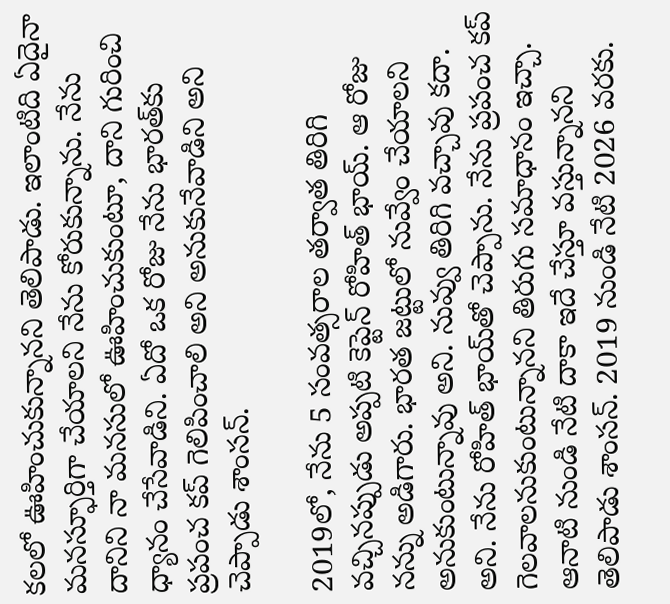క‌ల‌లో ఊహించుకున్నాన‌ని తెలిపాడు. ఇలాంటిది ఏదైనా మనస్ఫూర్తిగా చేయాలని నేను కోరుకున్నాను. నేను దానిని నా మనసులో ఊహించుకుంటూ, దాని గురించి ధ్యానం చేసేవాడిని. ఏదో ఒక రోజు నేను భారత్‌కు ప్రపంచ కప్ గెలిపించాలి అని అనుకునేవాడిని అని చెప్పాడు శాంస‌న్.

2019లో, నేను 5 సంవత్సరాల తర్వాత తిరిగి వచ్చినప్పుడు అప్పటి కెప్టెన్ రోహిత్ భాయ్. ఆ రోజు నన్ను అడిగారు. భారత జట్టులో నువ్వేం చేయాలని అనుకుంటున్నావు అని. నువ్వు తిరిగి వచ్చావు కదా. అని. నేను రోహిత్ భాయ్‌తో చెప్పాను. నేను ప్రపంచ కప్ గెలవాలనుకుంటున్నాన‌ని తిరుగు స‌మాధానం ఇచ్చా. ఆనాటి నుండి నేటి దాకా ఇదే చేస్తూ వ‌స్తున్నాన‌ని తెలిపాడు శాంస‌న్. 2019 నుండి నేటి 2026 వరకు.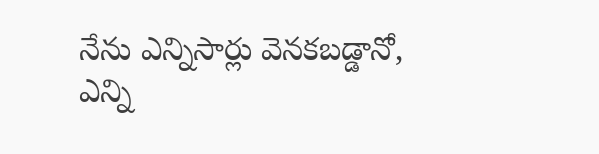నేను ఎన్నిసార్లు వెనకబడ్డానో, ఎన్ని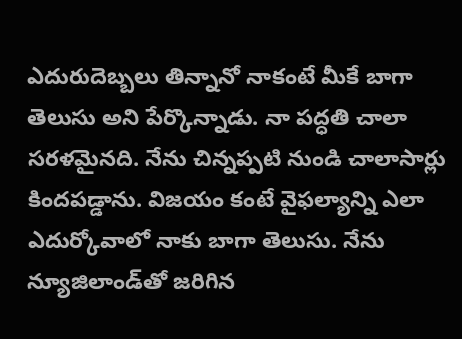ఎదురుదెబ్బలు తిన్నానో నాకంటే మీకే బాగా తెలుసు అని పేర్కొన్నాడు. నా పద్ధతి చాలా సరళమైనది. నేను చిన్నప్పటి నుండి చాలాసార్లు కిందపడ్డాను. విజయం కంటే వైఫల్యాన్ని ఎలా ఎదుర్కోవాలో నాకు బాగా తెలుసు. నేను న్యూజిలాండ్‌తో జరిగిన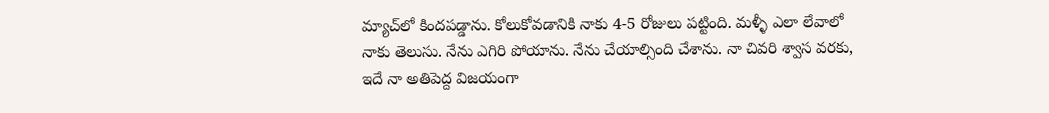మ్యాచ్‌లో కిందపడ్డాను. కోలుకోవడానికి నాకు 4-5 రోజులు పట్టింది. మళ్ళీ ఎలా లేవాలో నాకు తెలుసు. నేను ఎగిరి పోయాను. నేను చేయాల్సింది చేశాను. నా చివరి శ్వాస వరకు, ఇదే నా అతిపెద్ద విజయంగా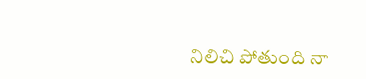నిలిచి పోతుంది నా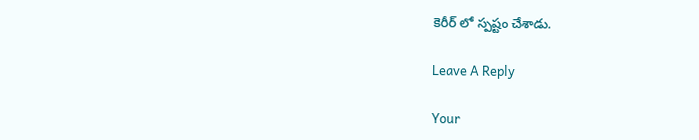కెరీర్ లో స్ప‌ష్టం చేశాడు.

Leave A Reply

Your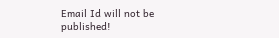Email Id will not be published!